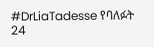#DrLiaTadesse የባለፉት 24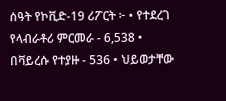ሰዓት የኮቪድ-19 ሪፖርት ፦ • የተደረገ የላብራቶሪ ምርመራ - 6,538 • በቫይረሱ የተያዙ - 536 • ህይወታቸው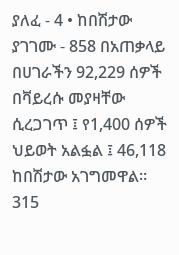ያለፈ - 4 • ከበሽታው ያገገሙ - 858 በአጠቃላይ በሀገራችን 92,229 ሰዎች በቫይረሱ መያዛቸው ሲረጋገጥ ፤ የ1,400 ሰዎች ህይወት አልፏል ፤ 46,118 ከበሽታው አገግመዋል። 315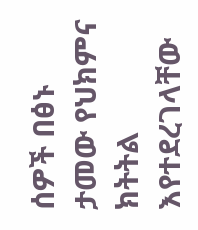ሰዎች በፅኑ ታመው የህክምና ክትትል እየተደረገላቸው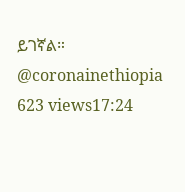ይገኛል። @coronainethiopia 623 views17:24